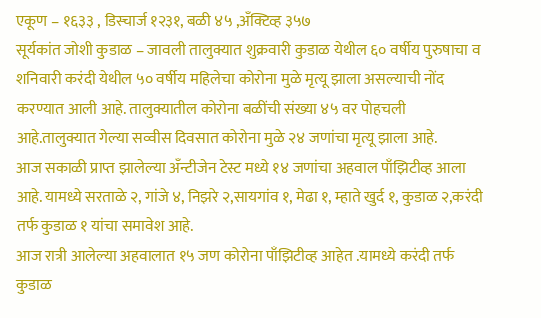एकूण – १६३३ , डिस्चार्ज १२३१, बळी ४५ ,अँक्टिव्ह ३५७
सूर्यकांत जोशी कुडाळ – जावली तालुक्यात शुक्रवारी कुडाळ येथील ६० वर्षीय पुरुषाचा व शनिवारी करंदी येथील ५० वर्षीय महिलेचा कोरोना मुळे मृत्यू झाला असल्याची नोंद करण्यात आली आहे. तालुक्यातील कोरोना बळींची संख्या ४५ वर पोहचली आहे.तालुक्यात गेल्या सव्वीस दिवसात कोरोना मुळे २४ जणांचा मृत्यू झाला आहे.
आज सकाळी प्राप्त झालेल्या अँन्टीजेन टेस्ट मध्ये १४ जणांचा अहवाल पाँझिटीव्ह आला आहे. यामध्ये सरताळे २, गांजे ४, निझरे २,सायगांव १, मेढा १, म्हाते खुर्द १, कुडाळ २,करंदी तर्फ कुडाळ १ यांचा समावेश आहे.
आज रात्री आलेल्या अहवालात १५ जण कोरोना पाँझिटीव्ह आहेत .यामध्ये करंदी तर्फ कुडाळ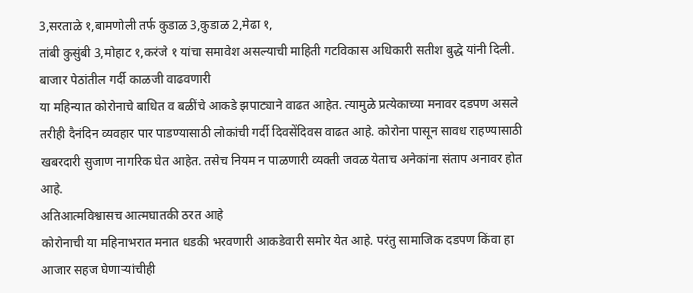3,सरताळे १,बामणोली तर्फ कुडाळ 3,कुडाळ 2,मेढा १,
तांबी कुसुंबी 3,मोहाट १,करंजे १ यांचा समावेश असल्याची माहिती गटविकास अधिकारी सतीश बुद्धे यांनी दिली.
बाजार पेठांतील गर्दी काळजी वाढवणारी
या महिन्यात कोरोनाचे बाधित व बळींचे आकडे झपाट्याने वाढत आहेत. त्यामुळे प्रत्येकाच्या मनावर दडपण असले तरीही दैनंदिन व्यवहार पार पाडण्यासाठी लोकांची गर्दी दिवसेंदिवस वाढत आहे. कोरोना पासून सावध राहण्यासाठी खबरदारी सुजाण नागरिक घेत आहेत. तसेच नियम न पाळणारी व्यक्ती जवळ येताच अनेकांना संताप अनावर होत आहे.
अतिआत्मविश्वासच आत्मघातकी ठरत आहे
कोरोनाची या महिनाभरात मनात धडकी भरवणारी आकडेवारी समोर येत आहे. परंतु सामाजिक दडपण किंवा हा आजार सहज घेणाऱ्यांचीही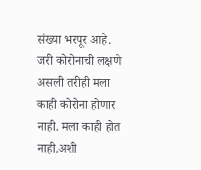संख्या भरपूर आहे. जरी कोरोनाची लक्षणे असली तरीही मला काही कोरोना होणार नाही. मला काही होत नाही.अशी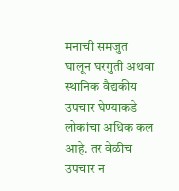मनाची समजुत घालून घरगुती अथवा स्थानिक वैद्यकीय उपचार घेण्याकडे लोकांचा अधिक कल आहे. तर वेळीच उपचार न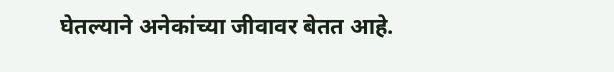घेतल्याने अनेकांच्या जीवावर बेतत आहे.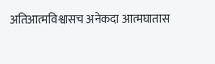अतिआत्मविश्वासच अनेकदा आत्मघातास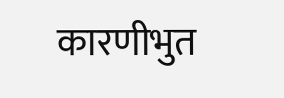कारणीभुत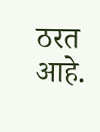ठरत आहे.